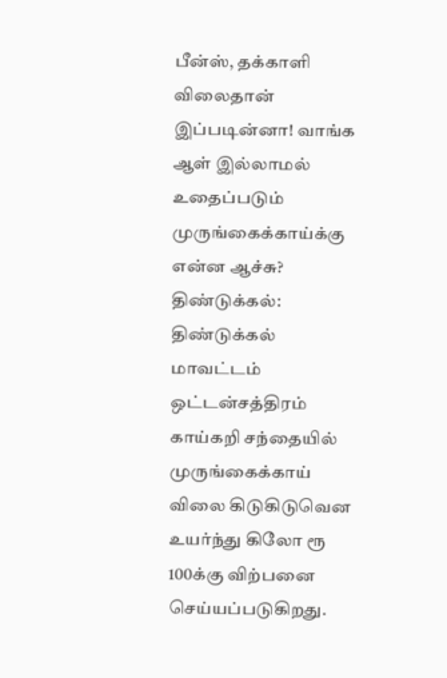பீன்ஸ், தக்காளி விலைதான் இப்படின்னா! வாங்க ஆள் இல்லாமல் உதைப்படும் முருங்கைக்காய்க்கு என்ன ஆச்சு?
திண்டுக்கல்: திண்டுக்கல் மாவட்டம் ஒட்டன்சத்திரம் காய்கறி சந்தையில் முருங்கைக்காய் விலை கிடுகிடுவென உயர்ந்து கிலோ ரூ 100க்கு விற்பனை செய்யப்படுகிறது.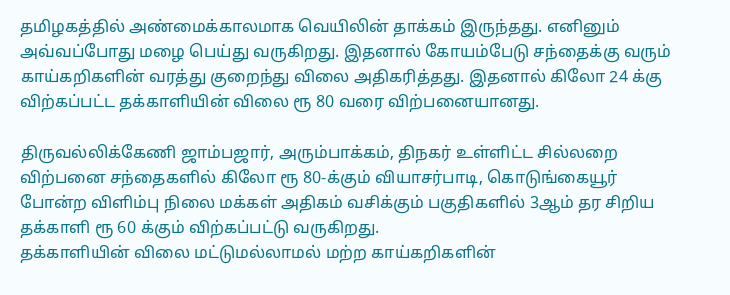தமிழகத்தில் அண்மைக்காலமாக வெயிலின் தாக்கம் இருந்தது. எனினும் அவ்வப்போது மழை பெய்து வருகிறது. இதனால் கோயம்பேடு சந்தைக்கு வரும் காய்கறிகளின் வரத்து குறைந்து விலை அதிகரித்தது. இதனால் கிலோ 24 க்கு விற்கப்பட்ட தக்காளியின் விலை ரூ 80 வரை விற்பனையானது.

திருவல்லிக்கேணி ஜாம்பஜார், அரும்பாக்கம், திநகர் உள்ளிட்ட சில்லறை விற்பனை சந்தைகளில் கிலோ ரூ 80-க்கும் வியாசர்பாடி, கொடுங்கையூர் போன்ற விளிம்பு நிலை மக்கள் அதிகம் வசிக்கும் பகுதிகளில் 3ஆம் தர சிறிய தக்காளி ரூ 60 க்கும் விற்கப்பட்டு வருகிறது.
தக்காளியின் விலை மட்டுமல்லாமல் மற்ற காய்கறிகளின்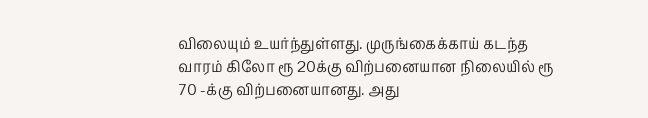விலையும் உயர்ந்துள்ளது. முருங்கைக்காய் கடந்த வாரம் கிலோ ரூ 20க்கு விற்பனையான நிலையில் ரூ 70 -க்கு விற்பனையானது. அது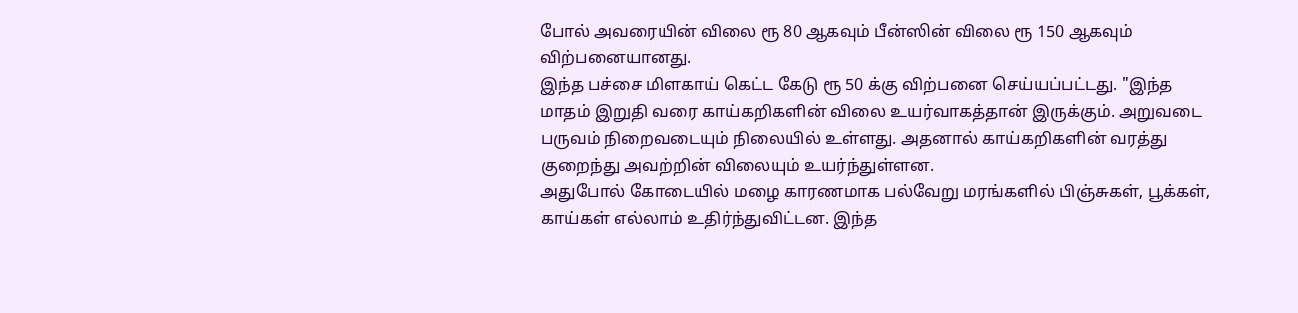போல் அவரையின் விலை ரூ 80 ஆகவும் பீன்ஸின் விலை ரூ 150 ஆகவும் விற்பனையானது.
இந்த பச்சை மிளகாய் கெட்ட கேடு ரூ 50 க்கு விற்பனை செய்யப்பட்டது. "இந்த மாதம் இறுதி வரை காய்கறிகளின் விலை உயர்வாகத்தான் இருக்கும். அறுவடை பருவம் நிறைவடையும் நிலையில் உள்ளது. அதனால் காய்கறிகளின் வரத்து குறைந்து அவற்றின் விலையும் உயர்ந்துள்ளன.
அதுபோல் கோடையில் மழை காரணமாக பல்வேறு மரங்களில் பிஞ்சுகள், பூக்கள், காய்கள் எல்லாம் உதிர்ந்துவிட்டன. இந்த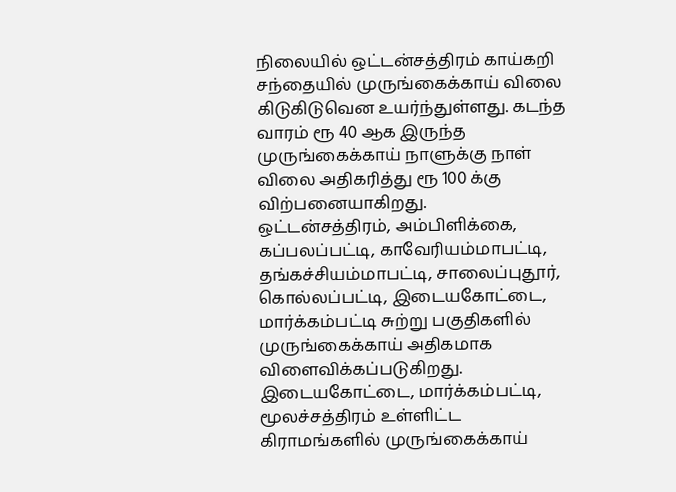நிலையில் ஒட்டன்சத்திரம் காய்கறி சந்தையில் முருங்கைக்காய் விலை கிடுகிடுவென உயர்ந்துள்ளது. கடந்த வாரம் ரூ 40 ஆக இருந்த முருங்கைக்காய் நாளுக்கு நாள் விலை அதிகரித்து ரூ 100 க்கு விற்பனையாகிறது.
ஒட்டன்சத்திரம், அம்பிளிக்கை, கப்பலப்பட்டி, காவேரியம்மாபட்டி, தங்கச்சியம்மாபட்டி, சாலைப்புதூர், கொல்லப்பட்டி, இடையகோட்டை, மார்க்கம்பட்டி சுற்று பகுதிகளில் முருங்கைக்காய் அதிகமாக விளைவிக்கப்படுகிறது. இடையகோட்டை, மார்க்கம்பட்டி, மூலச்சத்திரம் உள்ளிட்ட கிராமங்களில் முருங்கைக்காய்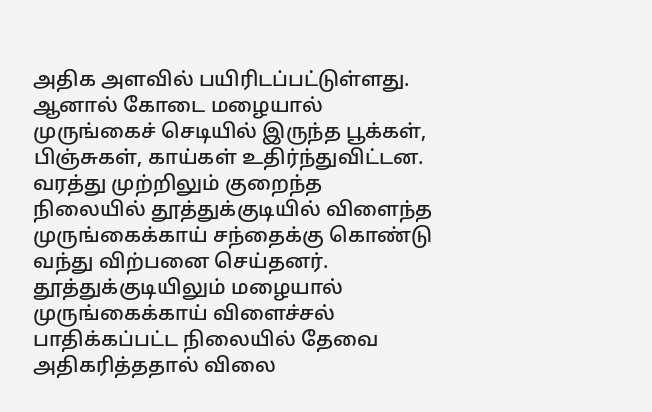அதிக அளவில் பயிரிடப்பட்டுள்ளது.
ஆனால் கோடை மழையால் முருங்கைச் செடியில் இருந்த பூக்கள், பிஞ்சுகள், காய்கள் உதிர்ந்துவிட்டன. வரத்து முற்றிலும் குறைந்த நிலையில் தூத்துக்குடியில் விளைந்த முருங்கைக்காய் சந்தைக்கு கொண்டு வந்து விற்பனை செய்தனர். தூத்துக்குடியிலும் மழையால் முருங்கைக்காய் விளைச்சல் பாதிக்கப்பட்ட நிலையில் தேவை அதிகரித்ததால் விலை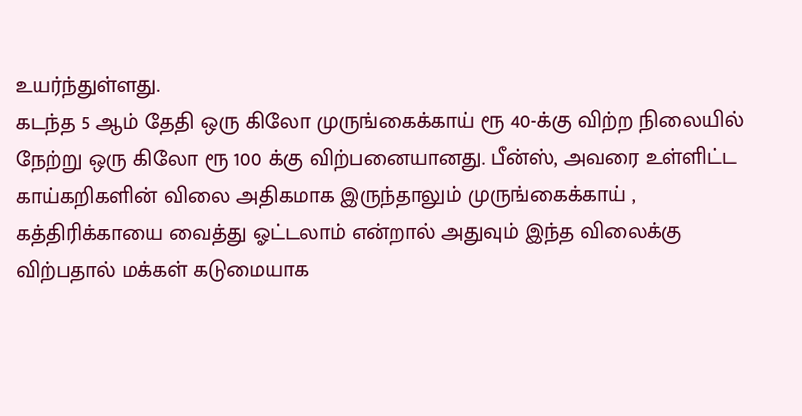உயர்ந்துள்ளது.
கடந்த 5 ஆம் தேதி ஒரு கிலோ முருங்கைக்காய் ரூ 40-க்கு விற்ற நிலையில் நேற்று ஒரு கிலோ ரூ 100 க்கு விற்பனையானது. பீன்ஸ், அவரை உள்ளிட்ட காய்கறிகளின் விலை அதிகமாக இருந்தாலும் முருங்கைக்காய் , கத்திரிக்காயை வைத்து ஓட்டலாம் என்றால் அதுவும் இந்த விலைக்கு விற்பதால் மக்கள் கடுமையாக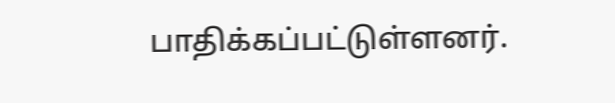பாதிக்கப்பட்டுள்ளனர்.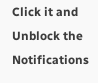Click it and Unblock the Notifications